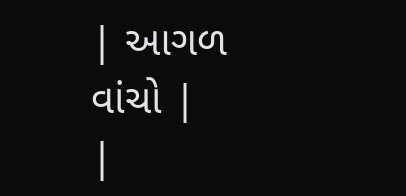| આગળ વાંચો |
|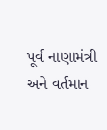પૂર્વ નાણામંત્રી અને વર્તમાન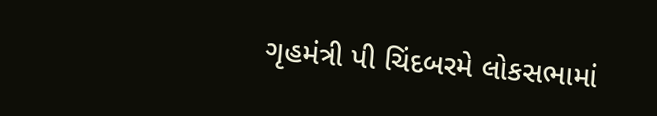ગૃહમંત્રી પી ચિંદબરમે લોકસભામાં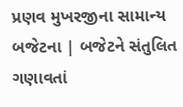પ્રણવ મુખરજીના સામાન્ય બજેટના | બજેટને સંતુલિત ગણાવતાં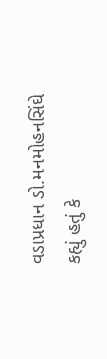વડાપ્રધાન ડો.મનમોહનસિંઘે કહ્યું હતું કે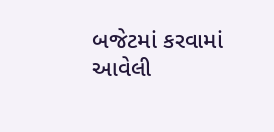બજેટમાં કરવામાં આવેલી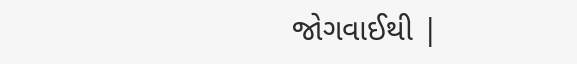જોગવાઈથી |